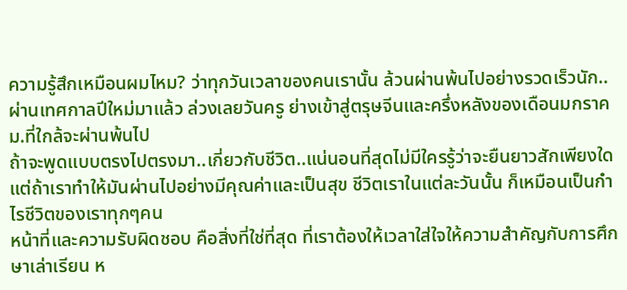ความรู้สึกเหมือนผมไหม? ว่าทุกวันเวลาของคนเรานั้น ล้วนผ่านพ้นไปอย่างรวดเร็วนัก..ผ่านเทศกาลปีใหม่มาแล้ว ล่วงเลยวันครู ย่างเข้าสู่ตรุษจีนและครึ่งหลังของเดือนมกราคม.ที่ใกล้จะผ่านพ้นไป
ถ้าจะพูดแบบตรงไปตรงมา..เกี่ยวกับชีวิต..แน่นอนที่สุดไม่มีใครรู้ว่าจะยืนยาวสักเพียงใด แต่ถ้าเราทำให้มันผ่านไปอย่างมีคุณค่าและเป็นสุข ชีวิตเราในแต่ละวันนั้น ก็เหมือนเป็นกำไรชีวิตของเราทุกๆคน
หน้าที่และความรับผิดชอบ คือสิ่งที่ใช่ที่สุด ที่เราต้องให้เวลาใส่ใจให้ความสำคัญกับการศึกษาเล่าเรียน ห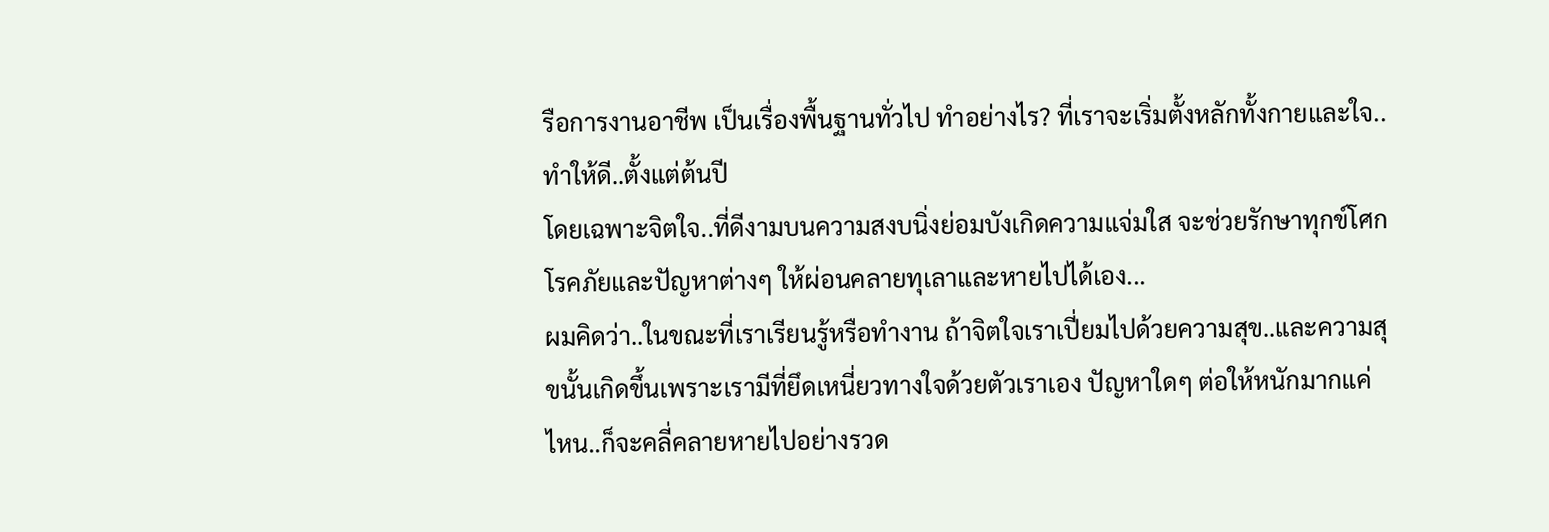รือการงานอาชีพ เป็นเรื่องพื้นฐานทั่วไป ทำอย่างไร? ที่เราจะเริ่มตั้งหลักทั้งกายและใจ..ทำให้ดี..ตั้งแต่ต้นปี
โดยเฉพาะจิตใจ..ที่ดีงามบนความสงบนิ่งย่อมบังเกิดความแจ่มใส จะช่วยรักษาทุกข์โศกโรคภัยและปัญหาต่างๆ ให้ผ่อนคลายทุเลาและหายไปได้เอง...
ผมคิดว่า..ในขณะที่เราเรียนรู้หรือทำงาน ถ้าจิตใจเราเปี่ยมไปด้วยความสุข..และความสุขนั้นเกิดขึ้นเพราะเรามีที่ยึดเหนี่ยวทางใจด้วยตัวเราเอง ปัญหาใดๆ ต่อให้หนักมากแค่ไหน..ก็จะคลี่คลายหายไปอย่างรวด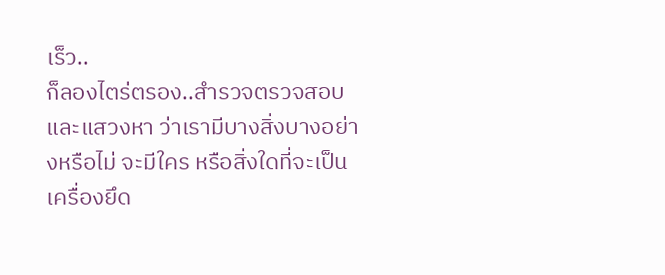เร็ว..
ก็ลองไตร่ตรอง..สำรวจตรวจสอบและแสวงหา ว่าเรามีบางสิ่งบางอย่างหรือไม่ จะมีใคร หรือสิ่งใดที่จะเป็นเครื่องยึด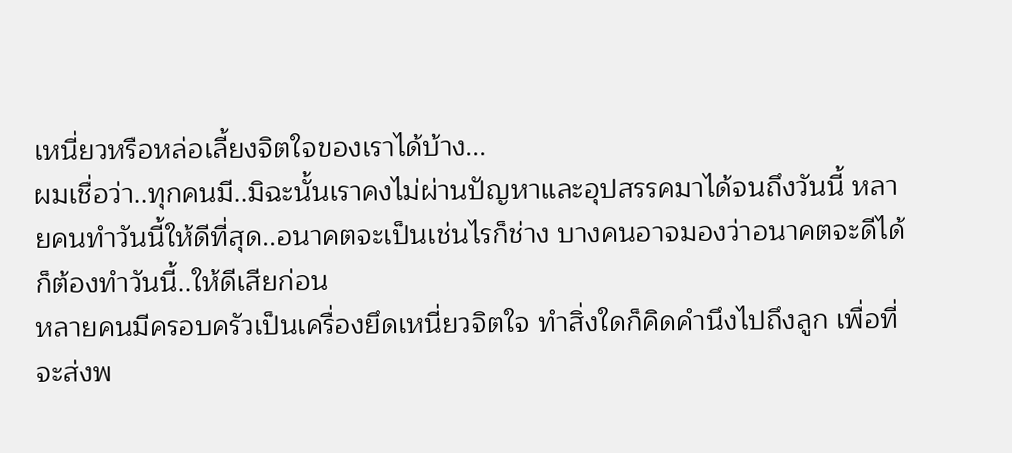เหนี่ยวหรือหล่อเลี้ยงจิตใจของเราได้บ้าง...
ผมเชื่อว่า..ทุกคนมี..มิฉะนั้นเราคงไม่ผ่านปัญหาและอุปสรรคมาได้จนถึงวันนี้ หลายคนทำวันนี้ให้ดีที่สุด..อนาคตจะเป็นเช่นไรก็ช่าง บางคนอาจมองว่าอนาคตจะดีได้ ก็ต้องทำวันนี้..ให้ดีเสียก่อน
หลายคนมีครอบครัวเป็นเครื่องยึดเหนี่ยวจิตใจ ทำสิ่งใดก็คิดคำนึงไปถึงลูก เพื่อที่จะส่งพ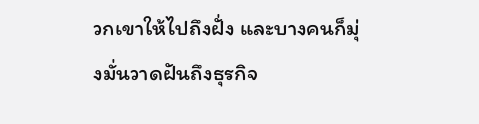วกเขาให้ไปถึงฝั่ง และบางคนก็มุ่งมั่นวาดฝันถึงธุรกิจ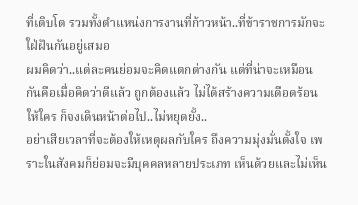ที่เติบโต รวมทั้งตำแหน่งการงานที่ก้าวหน้า..ที่ข้าราชการมักจะใฝ่ฝันกันอยู่เสมอ
ผมคิดว่า..แต่ละคนย่อมจะคิดแตกต่างกัน แต่ที่น่าจะเหมือนกันคือเมื่อคิดว่าดีแล้ว ถูกต้องแล้ว ไม่ได้สร้างความเดือดร้อนให้ใคร ก็จงเดินหน้าต่อไป..ไม่หยุดยั้ง..
อย่าเสียเวลาที่จะต้องให้เหตุผลกับใคร ถึงความมุ่งมั่นตั้งใจ เพราะในสังคมก็ย่อมจะมีบุคคลหลายประเภท เห็นด้วยและไม่เห็น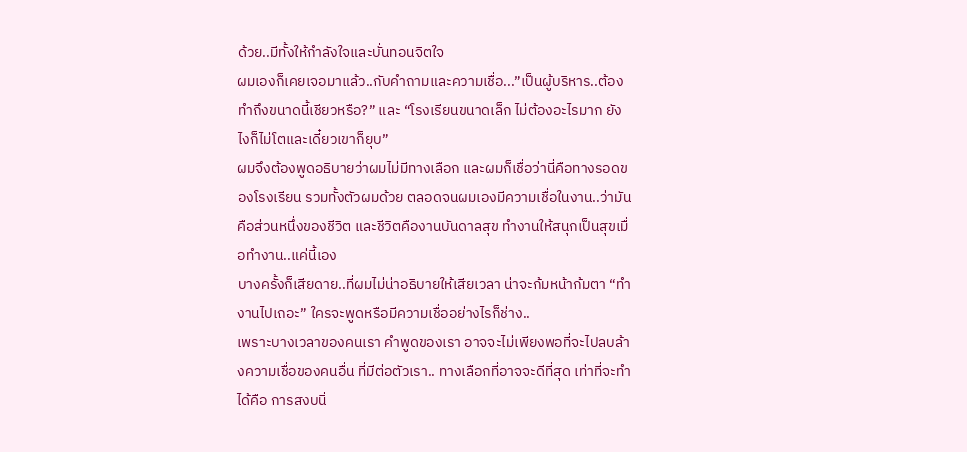ด้วย..มีทั้งให้กำลังใจและบั่นทอนจิตใจ
ผมเองก็เคยเจอมาแล้ว..กับคำถามและความเชื่อ...”เป็นผู้บริหาร..ต้องทำถึงขนาดนี้เชียวหรือ?” และ “โรงเรียนขนาดเล็ก ไม่ต้องอะไรมาก ยังไงก็ไม่โตและเดี๋ยวเขาก็ยุบ”
ผมจึงต้องพูดอธิบายว่าผมไม่มีทางเลือก และผมก็เชื่อว่านี่คือทางรอดของโรงเรียน รวมทั้งตัวผมด้วย ตลอดจนผมเองมีความเชื่อในงาน..ว่ามันคือส่วนหนึ่งของชีวิต และชีวิตคืองานบันดาลสุข ทำงานให้สนุกเป็นสุขเมื่อทำงาน..แค่นี้เอง
บางครั้งก็เสียดาย..ที่ผมไม่น่าอธิบายให้เสียเวลา น่าจะก้มหน้าก้มตา “ทำงานไปเถอะ” ใครจะพูดหรือมีความเชื่ออย่างไรก็ช่าง..
เพราะบางเวลาของคนเรา คำพูดของเรา อาจจะไม่เพียงพอที่จะไปลบล้างความเชื่อของคนอื่น ที่มีต่อตัวเรา.. ทางเลือกที่อาจจะดีที่สุด เท่าที่จะทำได้คือ การสงบนิ่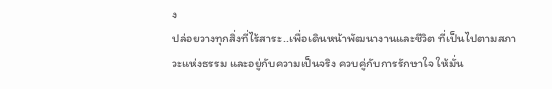ง
ปล่อยวางทุกสิ่งที่ไร้สาระ..เพื่อเดินหน้าพัฒนางานและชีวิต ที่เป็นไปตามสภาวะแห่งธรรม และอยู่กับความเป็นจริง ควบคู่กับการรักษาใจ ให้มั่น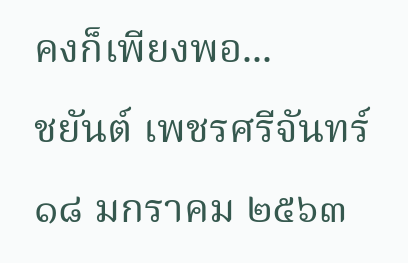คงก็เพียงพอ...
ชยันต์ เพชรศรีจันทร์
๑๘ มกราคม ๒๕๖๓